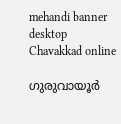mehandi banner desktop
Chavakkad online

ഗുരുവായൂർ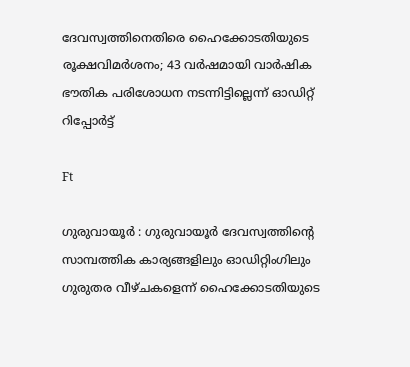ദേവസ്വത്തിനെതിരെ ഹൈക്കോടതിയുടെ രൂക്ഷവിമർശനം; 43 വർഷമായി വാർഷിക ഭൗതിക പരിശോധന നടന്നിട്ടില്ലെന്ന് ഓഡിറ്റ് റിപ്പോർട്ട്

Ft

ഗുരുവായൂർ : ഗുരുവായൂർ ദേവസ്വത്തിന്റെ സാമ്പത്തിക കാര്യങ്ങളിലും ഓഡിറ്റിംഗിലും ഗുരുതര വീഴ്ചകളെന്ന് ഹൈക്കോടതിയുടെ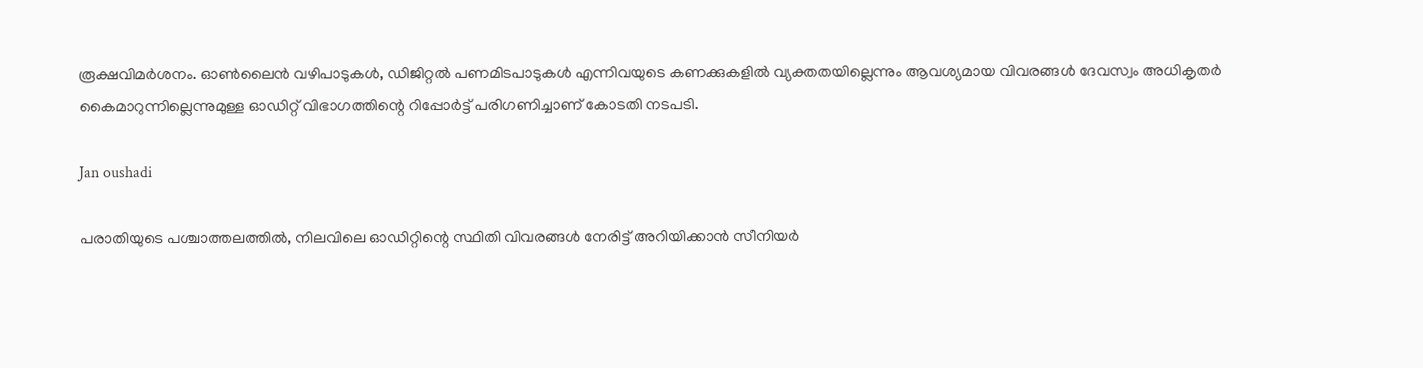രൂക്ഷവിമർശനം. ഓൺലൈൻ വഴിപാടുകൾ, ഡിജിറ്റൽ പണമിടപാടുകൾ എന്നിവയുടെ കണക്കുകളിൽ വ്യക്തതയില്ലെന്നും ആവശ്യമായ വിവരങ്ങൾ ദേവസ്വം അധികൃതർ കൈമാറുന്നില്ലെന്നുമുള്ള ഓഡിറ്റ് വിഭാഗത്തിന്റെ റിപ്പോർട്ട് പരിഗണിച്ചാണ് കോടതി നടപടി.

Jan oushadi

പരാതിയുടെ പശ്ചാത്തലത്തിൽ, നിലവിലെ ഓഡിറ്റിന്റെ സ്ഥിതി വിവരങ്ങൾ നേരിട്ട് അറിയിക്കാൻ സീനിയർ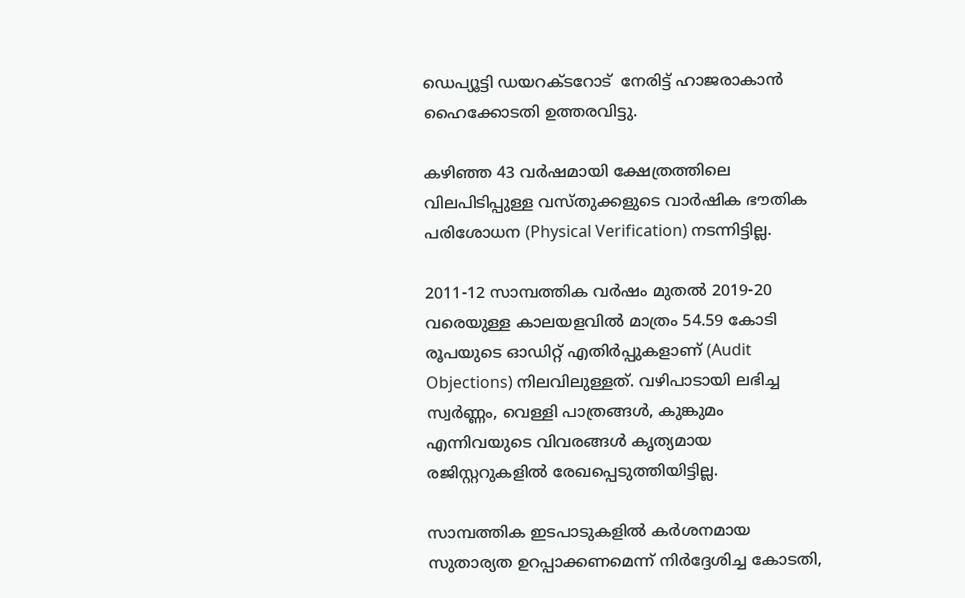ഡെപ്യൂട്ടി ഡയറക്ടറോട്  നേരിട്ട് ഹാജരാകാൻ ഹൈക്കോടതി ഉത്തരവിട്ടു.

കഴിഞ്ഞ 43 വർഷമായി ക്ഷേത്രത്തിലെ വിലപിടിപ്പുള്ള വസ്തുക്കളുടെ വാർഷിക ഭൗതിക പരിശോധന (Physical Verification) നടന്നിട്ടില്ല.

2011-12 സാമ്പത്തിക വർഷം മുതൽ 2019-20 വരെയുള്ള കാലയളവിൽ മാത്രം 54.59 കോടി രൂപയുടെ ഓഡിറ്റ് എതിർപ്പുകളാണ് (Audit Objections) നിലവിലുള്ളത്. വഴിപാടായി ലഭിച്ച സ്വർണ്ണം, വെള്ളി പാത്രങ്ങൾ, കുങ്കുമം എന്നിവയുടെ വിവരങ്ങൾ കൃത്യമായ രജിസ്റ്ററുകളിൽ രേഖപ്പെടുത്തിയിട്ടില്ല.

സാമ്പത്തിക ഇടപാടുകളിൽ കർശനമായ സുതാര്യത ഉറപ്പാക്കണമെന്ന് നിർദ്ദേശിച്ച കോടതി,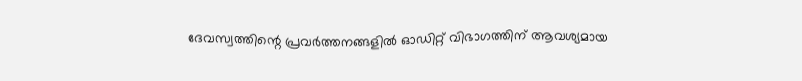ദേവസ്വത്തിന്റെ പ്രവർത്തനങ്ങളിൽ ഓഡിറ്റ് വിഭാഗത്തിന് ആവശ്യമായ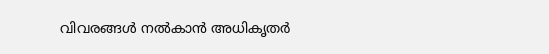വിവരങ്ങൾ നൽകാൻ അധികൃതർ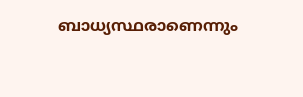ബാധ്യസ്ഥരാണെന്നും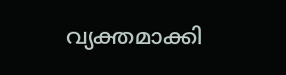വ്യക്തമാക്കി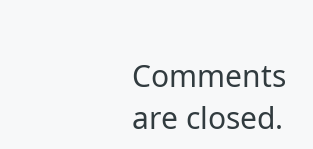Comments are closed.